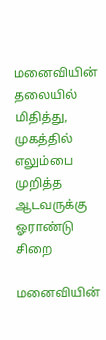மனைவியின் தலையில் மிதித்து, முகத்தில் எலும்பை முறித்த ஆடவருக்கு ஓராண்டு சிறை

மனைவியின்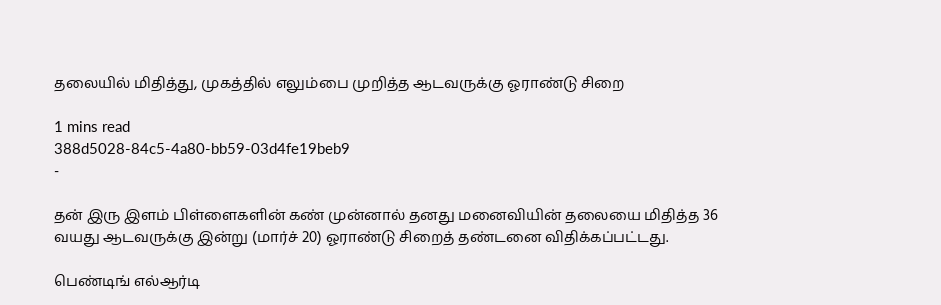தலையில் மிதித்து, முகத்தில் எலும்பை முறித்த ஆடவருக்கு ஓராண்டு சிறை

1 mins read
388d5028-84c5-4a80-bb59-03d4fe19beb9
-

தன் இரு இளம் பிள்ளைகளின் கண் முன்னால் தனது மனைவியின் தலையை மிதித்த 36 வயது ஆடவருக்கு இன்று (மார்ச் 20) ஓராண்டு சிறைத் தண்டனை விதிக்கப்பட்டது.

பெண்டிங் எல்ஆர்டி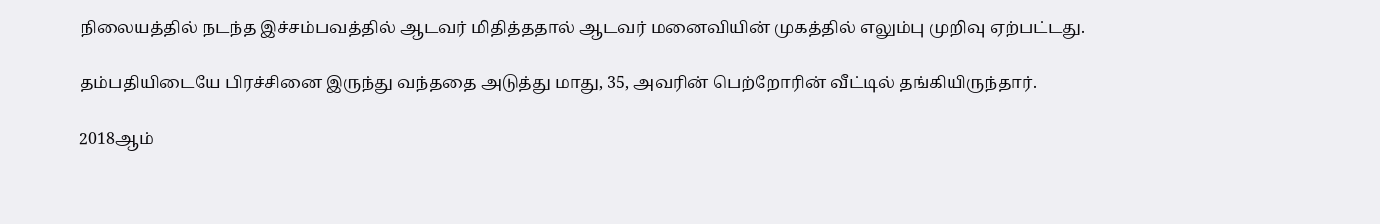நிலையத்தில் நடந்த இச்சம்பவத்தில் ஆடவர் மிதித்ததால் ஆடவர் மனைவியின் முகத்தில் எலும்பு முறிவு ஏற்பட்டது.

தம்பதியிடையே பிரச்சினை இருந்து வந்ததை அடுத்து மாது, 35, அவரின் பெற்றோரின் வீட்டில் தங்கியிருந்தார்.

2018ஆம்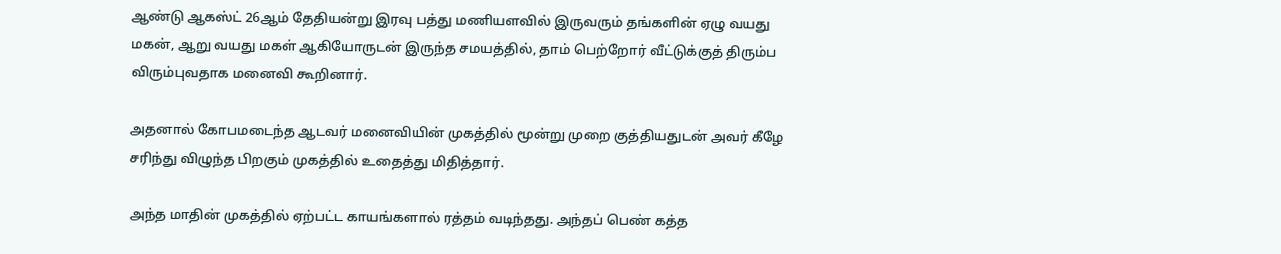ஆண்டு ஆகஸ்ட் 26ஆம் தேதியன்று இரவு பத்து மணியளவில் இருவரும் தங்களின் ஏழு வயது மகன், ஆறு வயது மகள் ஆகியோருடன் இருந்த சமயத்தில், தாம் பெற்றோர் வீட்டுக்குத் திரும்ப விரும்புவதாக மனைவி கூறினார்.

அதனால் கோபமடைந்த ஆடவர் மனைவியின் முகத்தில் மூன்று முறை குத்தியதுடன் அவர் கீழே சரிந்து விழுந்த பிறகும் முகத்தில் உதைத்து மிதித்தார்.

அந்த மாதின் முகத்தில் ஏற்பட்ட காயங்களால் ரத்தம் வடிந்தது. அந்தப் பெண் கத்த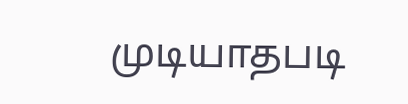முடியாதபடி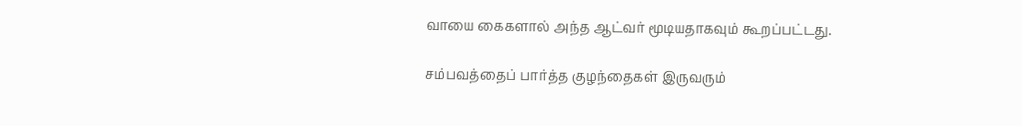வாயை கைகளால் அந்த ஆட்வர் மூடியதாகவும் கூறப்பட்டது.

சம்பவத்தைப் பார்த்த குழந்தைகள் இருவரும்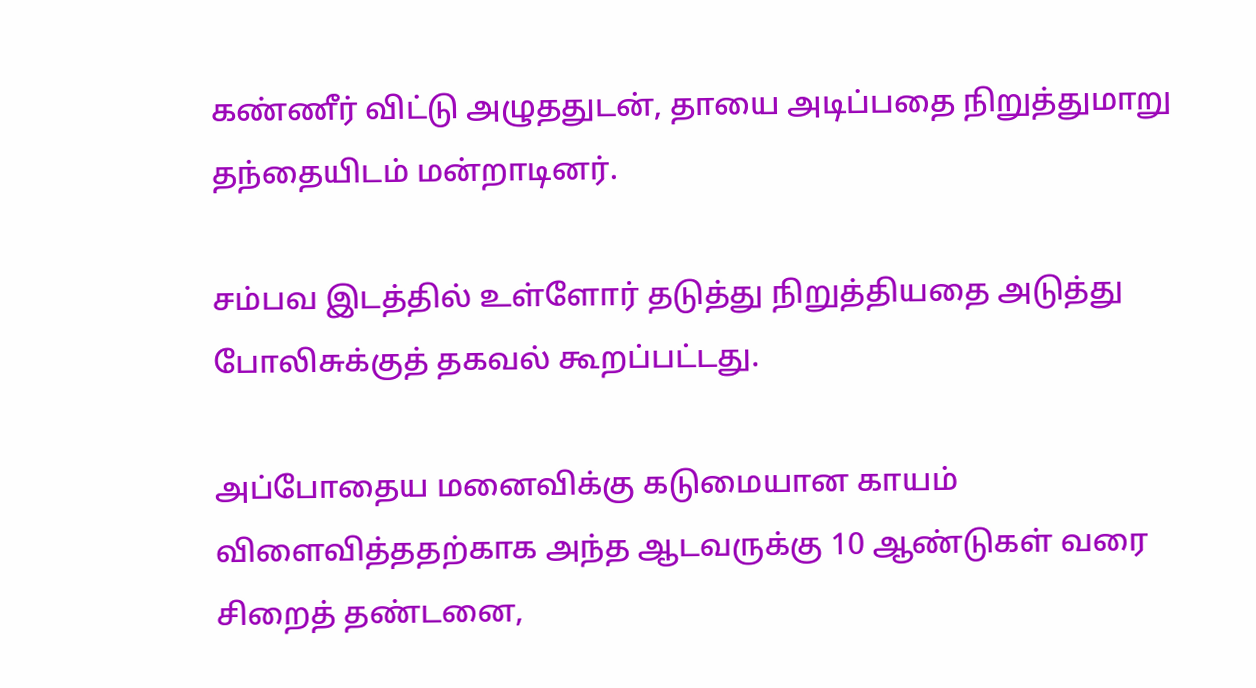கண்ணீர் விட்டு அழுததுடன், தாயை அடிப்பதை நிறுத்துமாறு தந்தையிடம் மன்றாடினர்.

சம்பவ இடத்தில் உள்ளோர் தடுத்து நிறுத்தியதை அடுத்து போலிசுக்குத் தகவல் கூறப்பட்டது.

அப்போதைய மனைவிக்கு கடுமையான காயம் விளைவித்ததற்காக அந்த ஆடவருக்கு 10 ஆண்டுகள் வரை சிறைத் தண்டனை,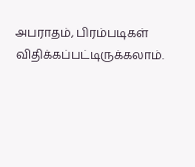அபராதம், பிரம்படிகள் விதிக்கப்பட்டிருக்கலாம்.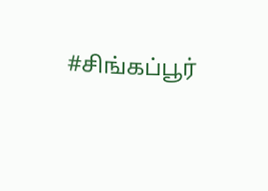#சிங்கப்பூர்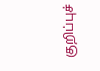குறிப்புச்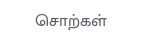சொற்கள்